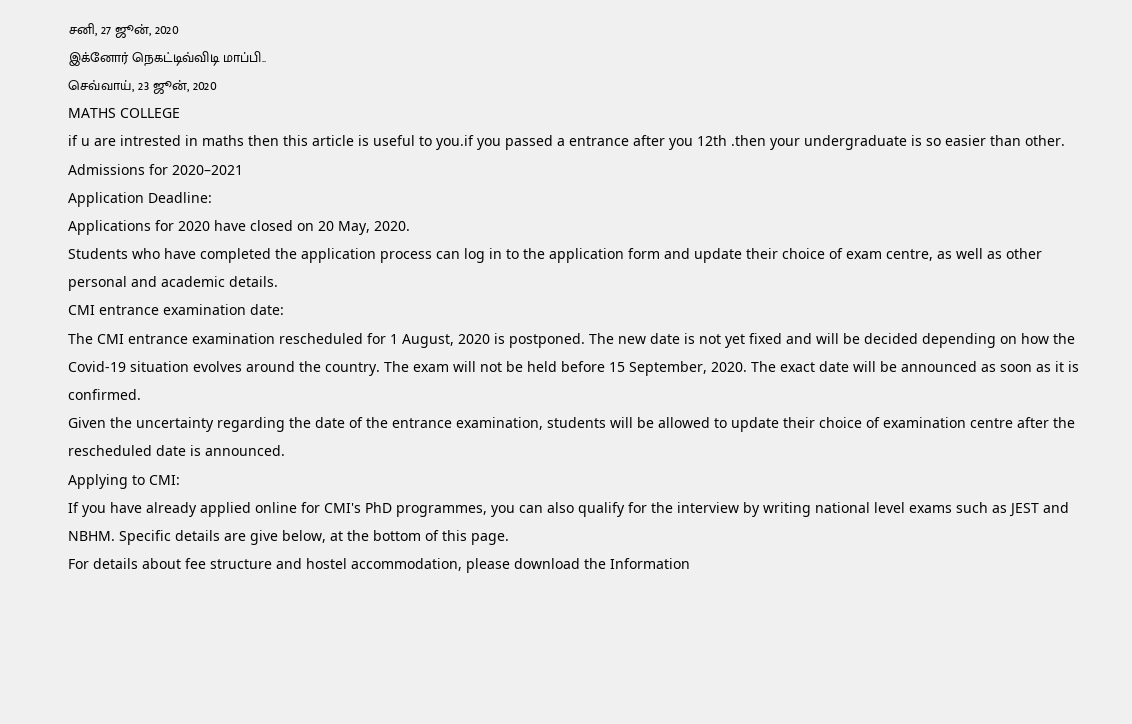சனி, 27 ஜூன், 2020
இக்னோர் நெகட்டிவ்விடி மாப்பி..
செவ்வாய், 23 ஜூன், 2020
MATHS COLLEGE
if u are intrested in maths then this article is useful to you.if you passed a entrance after you 12th .then your undergraduate is so easier than other.
Admissions for 2020–2021
Application Deadline:
Applications for 2020 have closed on 20 May, 2020.
Students who have completed the application process can log in to the application form and update their choice of exam centre, as well as other personal and academic details.
CMI entrance examination date:
The CMI entrance examination rescheduled for 1 August, 2020 is postponed. The new date is not yet fixed and will be decided depending on how the Covid-19 situation evolves around the country. The exam will not be held before 15 September, 2020. The exact date will be announced as soon as it is confirmed.
Given the uncertainty regarding the date of the entrance examination, students will be allowed to update their choice of examination centre after the rescheduled date is announced.
Applying to CMI:
If you have already applied online for CMI's PhD programmes, you can also qualify for the interview by writing national level exams such as JEST and NBHM. Specific details are give below, at the bottom of this page.
For details about fee structure and hostel accommodation, please download the Information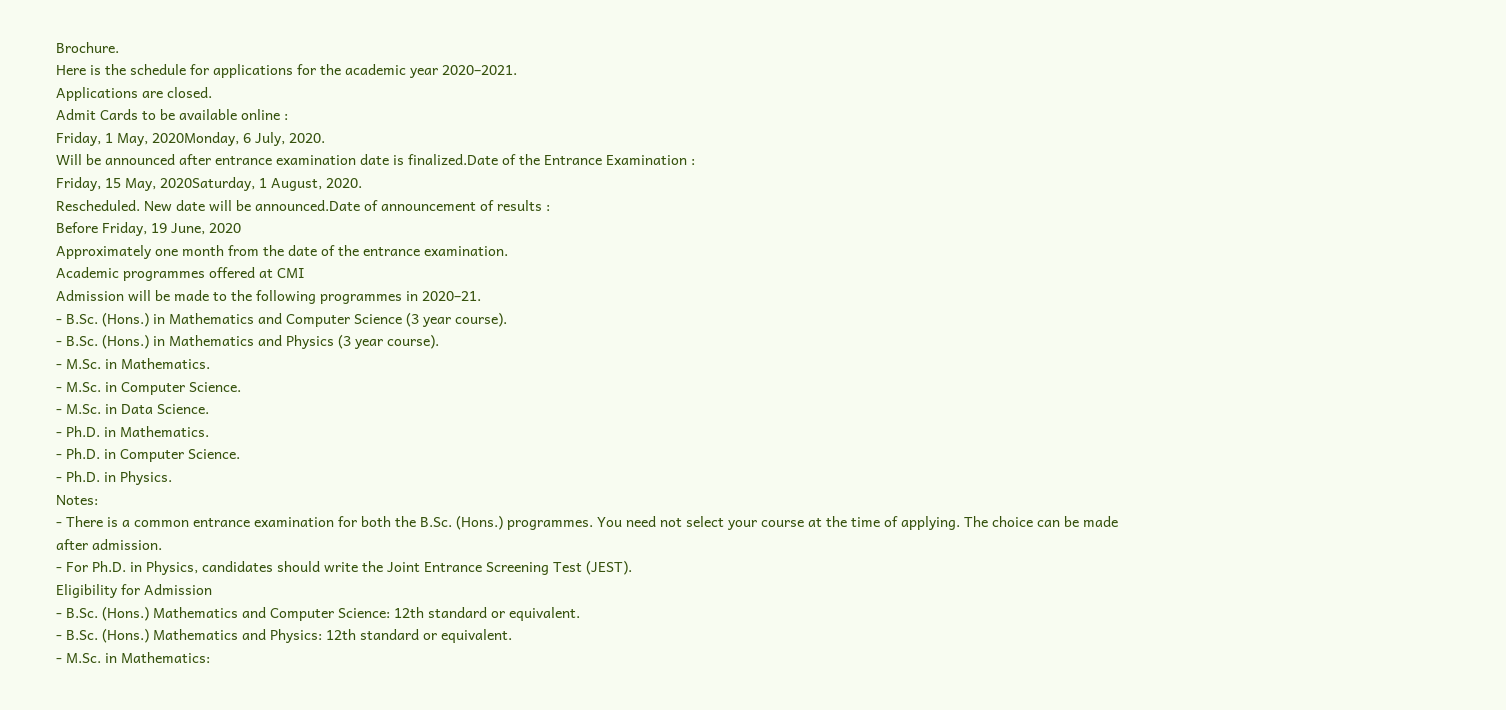Brochure.
Here is the schedule for applications for the academic year 2020–2021.
Applications are closed.
Admit Cards to be available online :
Friday, 1 May, 2020Monday, 6 July, 2020.
Will be announced after entrance examination date is finalized.Date of the Entrance Examination :
Friday, 15 May, 2020Saturday, 1 August, 2020.
Rescheduled. New date will be announced.Date of announcement of results :
Before Friday, 19 June, 2020
Approximately one month from the date of the entrance examination.
Academic programmes offered at CMI
Admission will be made to the following programmes in 2020–21.
- B.Sc. (Hons.) in Mathematics and Computer Science (3 year course).
- B.Sc. (Hons.) in Mathematics and Physics (3 year course).
- M.Sc. in Mathematics.
- M.Sc. in Computer Science.
- M.Sc. in Data Science.
- Ph.D. in Mathematics.
- Ph.D. in Computer Science.
- Ph.D. in Physics.
Notes:
- There is a common entrance examination for both the B.Sc. (Hons.) programmes. You need not select your course at the time of applying. The choice can be made after admission.
- For Ph.D. in Physics, candidates should write the Joint Entrance Screening Test (JEST).
Eligibility for Admission
- B.Sc. (Hons.) Mathematics and Computer Science: 12th standard or equivalent.
- B.Sc. (Hons.) Mathematics and Physics: 12th standard or equivalent.
- M.Sc. in Mathematics: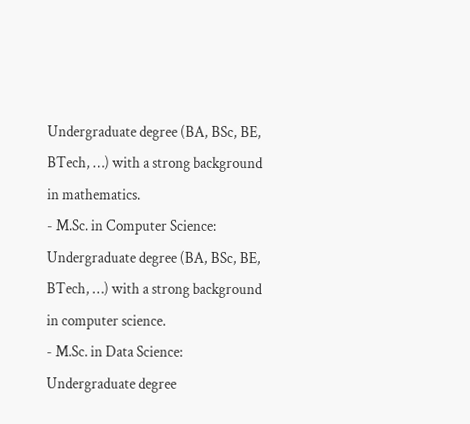Undergraduate degree (BA, BSc, BE, BTech, …) with a strong background in mathematics.
- M.Sc. in Computer Science: Undergraduate degree (BA, BSc, BE, BTech, …) with a strong background in computer science.
- M.Sc. in Data Science: Undergraduate degree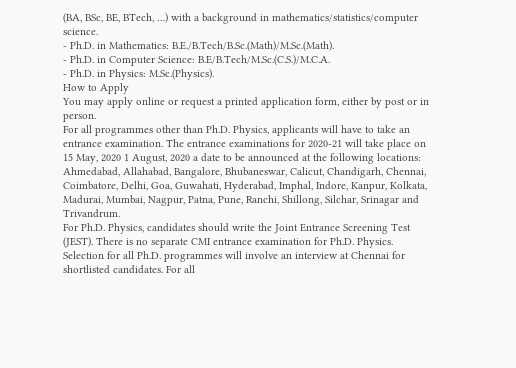(BA, BSc, BE, BTech, …) with a background in mathematics/statistics/computer science.
- Ph.D. in Mathematics: B.E./B.Tech/B.Sc.(Math)/M.Sc.(Math).
- Ph.D. in Computer Science: B.E/B.Tech/M.Sc.(C.S.)/M.C.A.
- Ph.D. in Physics: M.Sc.(Physics).
How to Apply
You may apply online or request a printed application form, either by post or in person.
For all programmes other than Ph.D. Physics, applicants will have to take an entrance examination. The entrance examinations for 2020-21 will take place on 15 May, 2020 1 August, 2020 a date to be announced at the following locations: Ahmedabad, Allahabad, Bangalore, Bhubaneswar, Calicut, Chandigarh, Chennai, Coimbatore, Delhi, Goa, Guwahati, Hyderabad, Imphal, Indore, Kanpur, Kolkata, Madurai, Mumbai, Nagpur, Patna, Pune, Ranchi, Shillong, Silchar, Srinagar and Trivandrum.
For Ph.D. Physics, candidates should write the Joint Entrance Screening Test (JEST). There is no separate CMI entrance examination for Ph.D. Physics.
Selection for all Ph.D. programmes will involve an interview at Chennai for shortlisted candidates. For all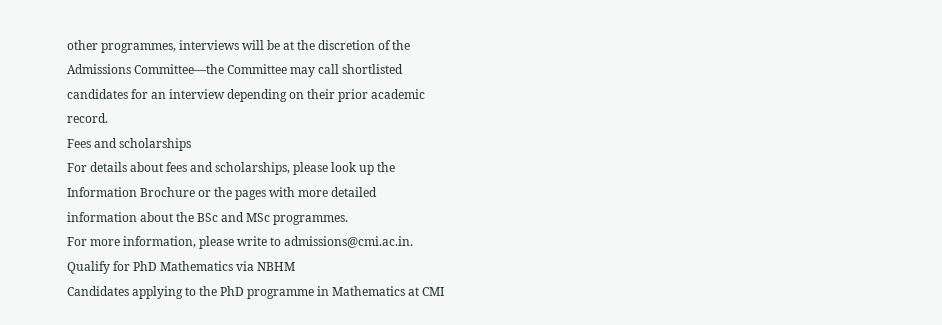other programmes, interviews will be at the discretion of the Admissions Committee—the Committee may call shortlisted candidates for an interview depending on their prior academic record.
Fees and scholarships
For details about fees and scholarships, please look up the Information Brochure or the pages with more detailed information about the BSc and MSc programmes.
For more information, please write to admissions@cmi.ac.in.
Qualify for PhD Mathematics via NBHM
Candidates applying to the PhD programme in Mathematics at CMI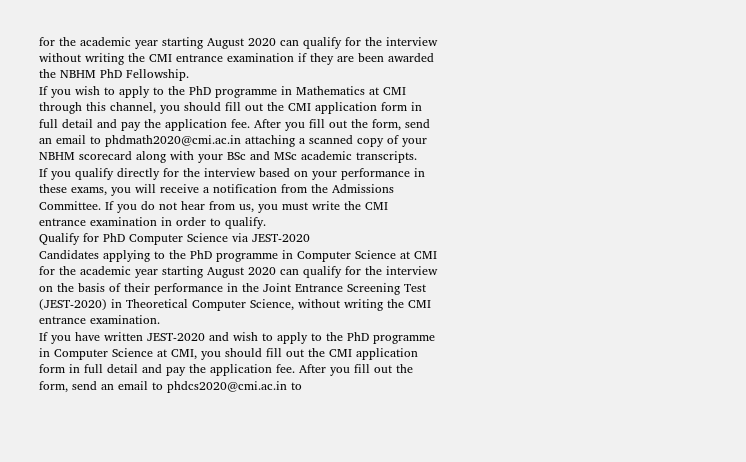for the academic year starting August 2020 can qualify for the interview without writing the CMI entrance examination if they are been awarded the NBHM PhD Fellowship.
If you wish to apply to the PhD programme in Mathematics at CMI through this channel, you should fill out the CMI application form in full detail and pay the application fee. After you fill out the form, send an email to phdmath2020@cmi.ac.in attaching a scanned copy of your NBHM scorecard along with your BSc and MSc academic transcripts.
If you qualify directly for the interview based on your performance in these exams, you will receive a notification from the Admissions Committee. If you do not hear from us, you must write the CMI entrance examination in order to qualify.
Qualify for PhD Computer Science via JEST-2020
Candidates applying to the PhD programme in Computer Science at CMI for the academic year starting August 2020 can qualify for the interview on the basis of their performance in the Joint Entrance Screening Test (JEST-2020) in Theoretical Computer Science, without writing the CMI entrance examination.
If you have written JEST-2020 and wish to apply to the PhD programme in Computer Science at CMI, you should fill out the CMI application form in full detail and pay the application fee. After you fill out the form, send an email to phdcs2020@cmi.ac.in to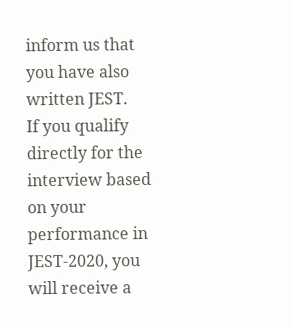inform us that you have also written JEST.
If you qualify directly for the interview based on your performance in JEST-2020, you will receive a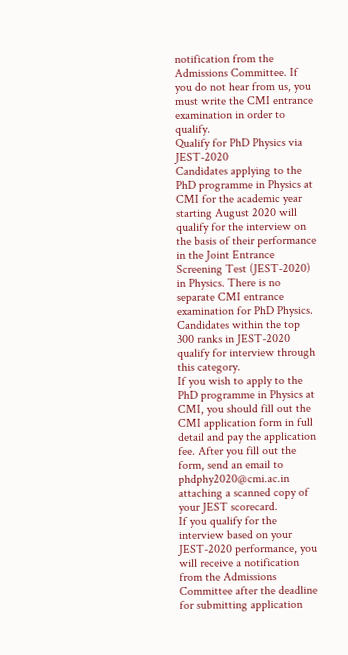notification from the Admissions Committee. If you do not hear from us, you must write the CMI entrance examination in order to qualify.
Qualify for PhD Physics via JEST-2020
Candidates applying to the PhD programme in Physics at CMI for the academic year starting August 2020 will qualify for the interview on the basis of their performance in the Joint Entrance Screening Test (JEST-2020) in Physics. There is no separate CMI entrance examination for PhD Physics. Candidates within the top 300 ranks in JEST-2020 qualify for interview through this category.
If you wish to apply to the PhD programme in Physics at CMI, you should fill out the CMI application form in full detail and pay the application fee. After you fill out the form, send an email to phdphy2020@cmi.ac.in attaching a scanned copy of your JEST scorecard.
If you qualify for the interview based on your JEST-2020 performance, you will receive a notification from the Admissions Committee after the deadline for submitting application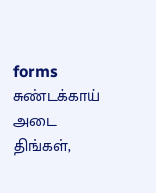forms
சுண்டக்காய் அடை
திங்கள்,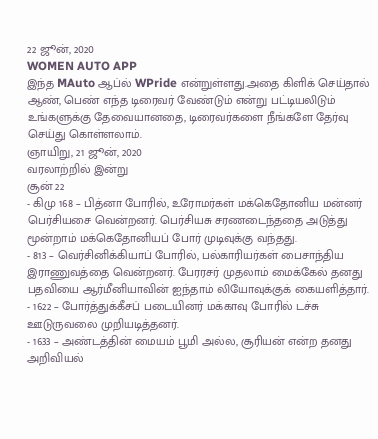22 ஜூன், 2020
WOMEN AUTO APP
இந்த MAuto ஆப்ல் WPride என்றுள்ளது.அதை கிளிக் செய்தால் ஆண், பெண் எந்த டிரைவர் வேண்டும் என்று பட்டியலிடும் உங்களுக்கு தேவையானதை, டிரைவர்களை நீங்களே தேர்வு செய்து கொள்ளலாம்.
ஞாயிறு, 21 ஜூன், 2020
வரலாற்றில் இன்று
சூன் 22
- கிமு 168 – பித்னா போரில், உரோமர்கள் மக்கெதோனிய மன்னர் பெர்சியசை வென்றனர். பெர்சியசு சரணடைந்ததை அடுத்து மூன்றாம் மக்கெதோனியப் போர் முடிவுக்கு வந்தது.
- 813 – வெர்சினிக்கியாப் போரில், பல்காரியர்கள் பைசாந்திய இராணுவத்தை வென்றனர். பேரரசர் முதலாம் மைக்கேல் தனது பதவியை ஆர்மீனியாவின் ஐந்தாம் லியோவுக்குக் கையளித்தார்.
- 1622 – போர்த்துக்கீசப் படையினர் மக்காவு போரில் டச்சு ஊடுருவலை முறியடித்தனர்.
- 1633 – அண்டத்தின் மையம் பூமி அல்ல, சூரியன் என்ற தனது அறிவியல்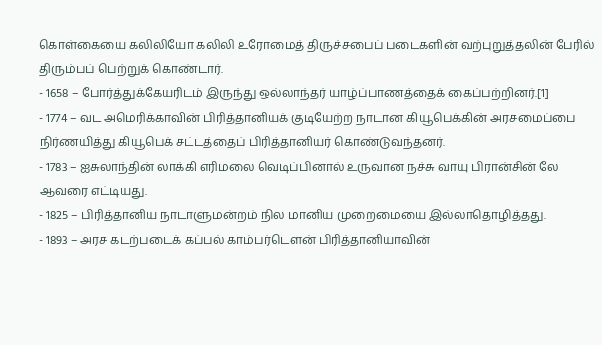கொள்கையை கலிலியோ கலிலி உரோமைத் திருச்சபைப் படைகளின் வற்புறுத்தலின் பேரில் திரும்பப் பெற்றுக் கொண்டார்.
- 1658 – போர்த்துக்கேயரிடம் இருந்து ஒல்லாந்தர் யாழ்ப்பாணத்தைக் கைப்பற்றினர்.[1]
- 1774 – வட அமெரிக்காவின் பிரித்தானியக் குடியேற்ற நாடான கியூபெக்கின் அரசமைப்பை நிர்ணயித்து கியூபெக் சட்டத்தைப் பிரித்தானியர் கொண்டுவந்தனர்.
- 1783 – ஐசுலாந்தின் லாக்கி எரிமலை வெடிப்பினால் உருவான நச்சு வாயு பிரான்சின் லே ஆவரை எட்டியது.
- 1825 – பிரித்தானிய நாடாளுமன்றம் நில மானிய முறைமையை இல்லாதொழித்தது.
- 1893 – அரச கடற்படைக் கப்பல் காம்பர்டௌன் பிரித்தானியாவின்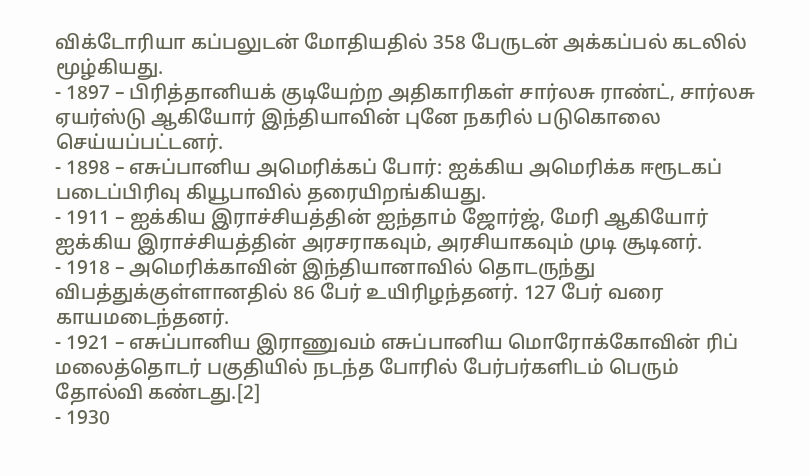விக்டோரியா கப்பலுடன் மோதியதில் 358 பேருடன் அக்கப்பல் கடலில் மூழ்கியது.
- 1897 – பிரித்தானியக் குடியேற்ற அதிகாரிகள் சார்லசு ராண்ட், சார்லசு ஏயர்ஸ்டு ஆகியோர் இந்தியாவின் புனே நகரில் படுகொலை செய்யப்பட்டனர்.
- 1898 – எசுப்பானிய அமெரிக்கப் போர்: ஐக்கிய அமெரிக்க ஈரூடகப் படைப்பிரிவு கியூபாவில் தரையிறங்கியது.
- 1911 – ஐக்கிய இராச்சியத்தின் ஐந்தாம் ஜோர்ஜ், மேரி ஆகியோர் ஐக்கிய இராச்சியத்தின் அரசராகவும், அரசியாகவும் முடி சூடினர்.
- 1918 – அமெரிக்காவின் இந்தியானாவில் தொடருந்து விபத்துக்குள்ளானதில் 86 பேர் உயிரிழந்தனர். 127 பேர் வரை காயமடைந்தனர்.
- 1921 – எசுப்பானிய இராணுவம் எசுப்பானிய மொரோக்கோவின் ரிப் மலைத்தொடர் பகுதியில் நடந்த போரில் பேர்பர்களிடம் பெரும் தோல்வி கண்டது.[2]
- 1930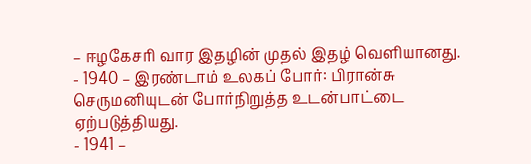– ஈழகேசரி வார இதழின் முதல் இதழ் வெளியானது.
- 1940 – இரண்டாம் உலகப் போர்: பிரான்சு செருமனியுடன் போர்நிறுத்த உடன்பாட்டை ஏற்படுத்தியது.
- 1941 –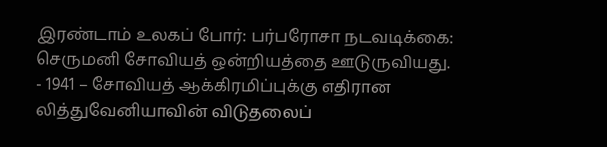இரண்டாம் உலகப் போர்: பர்பரோசா நடவடிக்கை: செருமனி சோவியத் ஒன்றியத்தை ஊடுருவியது.
- 1941 – சோவியத் ஆக்கிரமிப்புக்கு எதிரான லித்துவேனியாவின் விடுதலைப்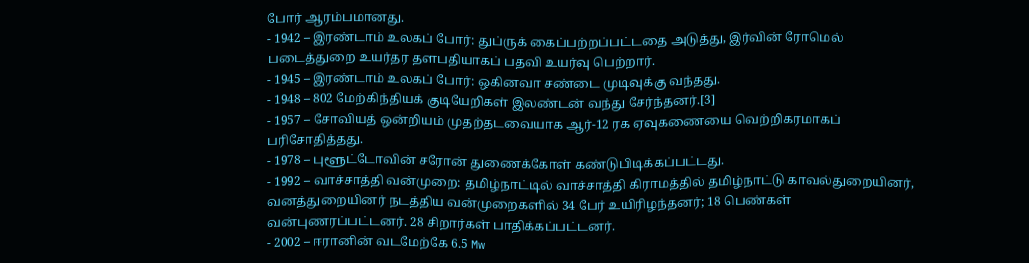போர் ஆரம்பமானது.
- 1942 – இரண்டாம் உலகப் போர்: துப்ருக் கைப்பற்றப்பட்டதை அடுத்து, இர்வின் ரோமெல் படைத்துறை உயர்தர தளபதியாகப் பதவி உயர்வு பெற்றார்.
- 1945 – இரண்டாம் உலகப் போர்: ஒகினவா சண்டை முடிவுக்கு வந்தது.
- 1948 – 802 மேற்கிந்தியக் குடியேறிகள் இலண்டன் வந்து சேர்ந்தனர்.[3]
- 1957 – சோவியத் ஒன்றியம் முதற்தடவையாக ஆர்-12 ரக ஏவுகணையை வெற்றிகரமாகப் பரிசோதித்தது.
- 1978 – புளூட்டோவின் சரோன் துணைக்கோள் கண்டுபிடிக்கப்பட்டது.
- 1992 – வாச்சாத்தி வன்முறை: தமிழ்நாட்டில் வாச்சாத்தி கிராமத்தில் தமிழ்நாட்டு காவல்துறையினர், வனத்துறையினர் நடத்திய வன்முறைகளில் 34 பேர் உயிரிழந்தனர்; 18 பெண்கள் வன்புணரப்பட்டனர். 28 சிறார்கள் பாதிக்கப்பட்டனர்.
- 2002 – ஈரானின் வடமேற்கே 6.5 Mw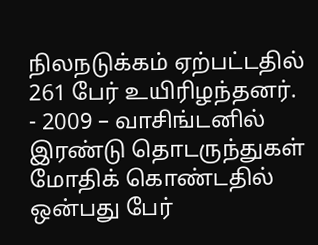நிலநடுக்கம் ஏற்பட்டதில் 261 பேர் உயிரிழந்தனர்.
- 2009 – வாசிங்டனில் இரண்டு தொடருந்துகள் மோதிக் கொண்டதில் ஒன்பது பேர்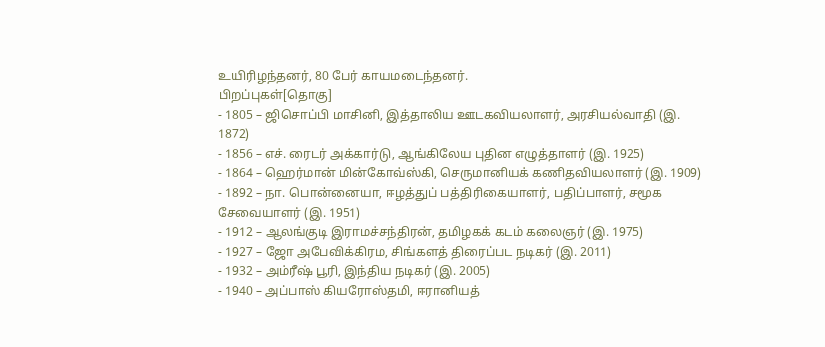உயிரிழந்தனர், 80 பேர் காயமடைந்தனர்.
பிறப்புகள்[தொகு]
- 1805 – ஜிசொப்பி மாசினி, இத்தாலிய ஊடகவியலாளர், அரசியல்வாதி (இ. 1872)
- 1856 – எச். ரைடர் அக்கார்டு, ஆங்கிலேய புதின எழுத்தாளர் (இ. 1925)
- 1864 – ஹெர்மான் மின்கோவ்ஸ்கி, செருமானியக் கணிதவியலாளர் (இ. 1909)
- 1892 – நா. பொன்னையா, ஈழத்துப் பத்திரிகையாளர், பதிப்பாளர், சமூக சேவையாளர் (இ. 1951)
- 1912 – ஆலங்குடி இராமச்சந்திரன், தமிழகக் கடம் கலைஞர் (இ. 1975)
- 1927 – ஜோ அபேவிக்கிரம, சிங்களத் திரைப்பட நடிகர் (இ. 2011)
- 1932 – அம்ரீஷ் பூரி, இந்திய நடிகர் (இ. 2005)
- 1940 – அப்பாஸ் கியரோஸ்தமி, ஈரானியத்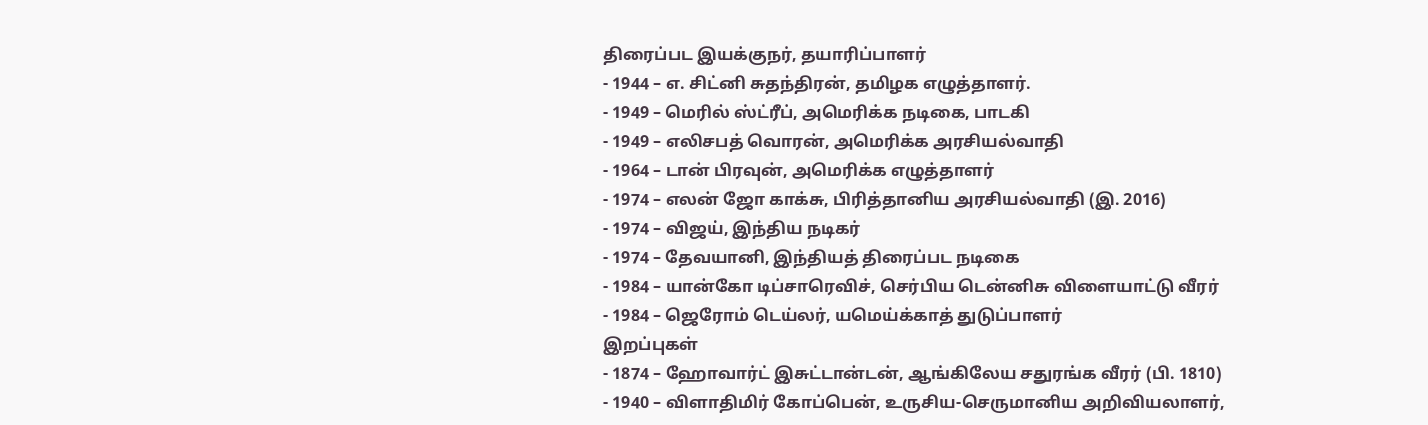திரைப்பட இயக்குநர், தயாரிப்பாளர்
- 1944 – எ. சிட்னி சுதந்திரன், தமிழக எழுத்தாளர்.
- 1949 – மெரில் ஸ்ட்ரீப், அமெரிக்க நடிகை, பாடகி
- 1949 – எலிசபத் வொரன், அமெரிக்க அரசியல்வாதி
- 1964 – டான் பிரவுன், அமெரிக்க எழுத்தாளர்
- 1974 – எலன் ஜோ காக்சு, பிரித்தானிய அரசியல்வாதி (இ. 2016)
- 1974 – விஜய், இந்திய நடிகர்
- 1974 – தேவயானி, இந்தியத் திரைப்பட நடிகை
- 1984 – யான்கோ டிப்சாரெவிச், செர்பிய டென்னிசு விளையாட்டு வீரர்
- 1984 – ஜெரோம் டெய்லர், யமெய்க்காத் துடுப்பாளர்
இறப்புகள்
- 1874 – ஹோவார்ட் இசுட்டான்டன், ஆங்கிலேய சதுரங்க வீரர் (பி. 1810)
- 1940 – விளாதிமிர் கோப்பென், உருசிய-செருமானிய அறிவியலாளர்,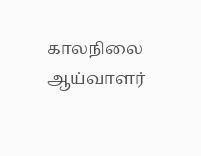காலநிலை ஆய்வாளர்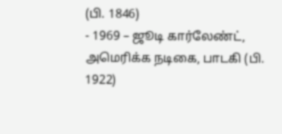(பி. 1846)
- 1969 – ஜூடி கார்லேண்ட், அமெரிக்க நடிகை, பாடகி (பி. 1922)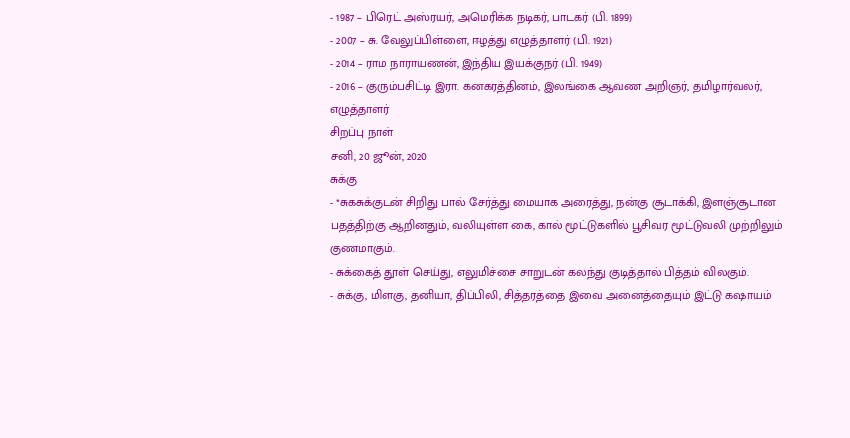- 1987 – பிரெட் அஸ்ரயர், அமெரிக்க நடிகர், பாடகர் (பி. 1899)
- 2007 – சு. வேலுப்பிள்ளை, ஈழத்து எழுத்தாளர் (பி. 1921)
- 2014 – ராம நாராயணன், இந்திய இயக்குநர் (பி. 1949)
- 2016 – குரும்பசிட்டி இரா. கனகரத்தினம், இலங்கை ஆவண அறிஞர், தமிழார்வலர், எழுத்தாளர்
சிறப்பு நாள்
சனி, 20 ஜூன், 2020
சுக்கு
- *சுகசுக்குடன் சிறிது பால் சேர்த்து மையாக அரைத்து, நன்கு சூடாக்கி, இளஞ்சூடான பதத்திற்கு ஆறினதும், வலியுள்ள கை, கால் மூட்டுகளில் பூசிவர மூட்டுவலி முற்றிலும் குணமாகும்.
- சுக்கைத் தூள் செய்து, எலுமிச்சை சாறுடன் கலந்து குடித்தால் பித்தம் விலகும்.
- சுக்கு, மிளகு, தனியா, திப்பிலி, சித்தரத்தை இவை அனைத்தையும் இட்டு கஷாயம்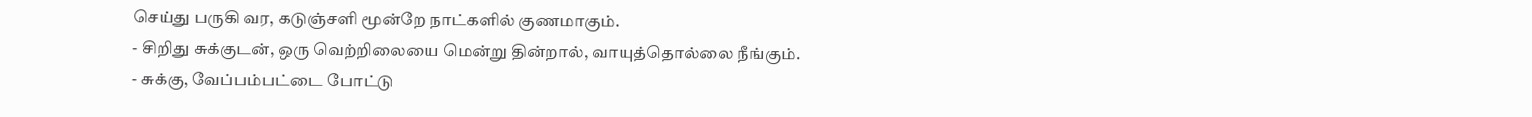செய்து பருகி வர, கடுஞ்சளி மூன்றே நாட்களில் குணமாகும்.
- சிறிது சுக்குடன், ஒரு வெற்றிலையை மென்று தின்றால், வாயுத்தொல்லை நீங்கும்.
- சுக்கு, வேப்பம்பட்டை போட்டு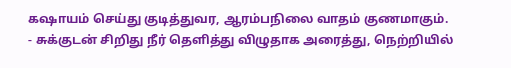கஷாயம் செய்து குடித்துவர, ஆரம்பநிலை வாதம் குணமாகும்.
- சுக்குடன் சிறிது நீர் தெளித்து விழுதாக அரைத்து, நெற்றியில்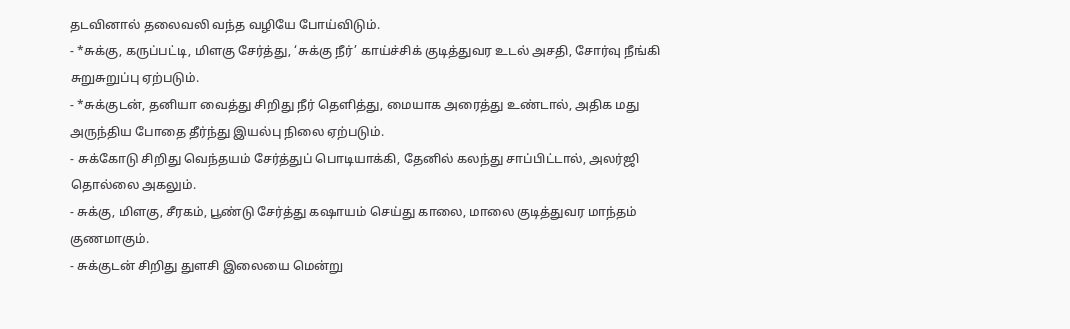தடவினால் தலைவலி வந்த வழியே போய்விடும்.
- *சுக்கு, கருப்பட்டி, மிளகு சேர்த்து, ‘சுக்கு நீர்’ காய்ச்சிக் குடித்துவர உடல் அசதி, சோர்வு நீங்கி சுறுசுறுப்பு ஏற்படும்.
- *சுக்குடன், தனியா வைத்து சிறிது நீர் தெளித்து, மையாக அரைத்து உண்டால், அதிக மது அருந்திய போதை தீர்ந்து இயல்பு நிலை ஏற்படும்.
- சுக்கோடு சிறிது வெந்தயம் சேர்த்துப் பொடியாக்கி, தேனில் கலந்து சாப்பிட்டால், அலர்ஜி தொல்லை அகலும்.
- சுக்கு, மிளகு, சீரகம், பூண்டு சேர்த்து கஷாயம் செய்து காலை, மாலை குடித்துவர மாந்தம் குணமாகும்.
- சுக்குடன் சிறிது துளசி இலையை மென்று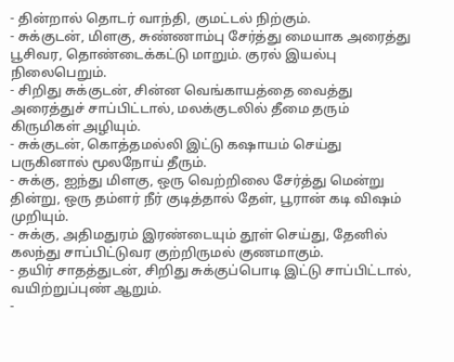- தின்றால் தொடர் வாந்தி, குமட்டல் நிற்கும்.
- சுக்குடன், மிளகு, சுண்ணாம்பு சேர்த்து மையாக அரைத்து பூசிவர, தொண்டைக்கட்டு மாறும். குரல் இயல்பு நிலைபெறும்.
- சிறிது சுக்குடன், சின்ன வெங்காயத்தை வைத்து அரைத்துச் சாப்பிட்டால், மலக்குடலில் தீமை தரும் கிருமிகள் அழியும்.
- சுக்குடன், கொத்தமல்லி இட்டு கஷாயம் செய்து பருகினால் மூலநோய் தீரும்.
- சுக்கு, ஐந்து மிளகு, ஒரு வெற்றிலை சேர்த்து மென்று தின்று, ஒரு தம்ளர் நீர் குடித்தால் தேள், பூரான் கடி விஷம் முறியும்.
- சுக்கு, அதிமதுரம் இரண்டையும் தூள் செய்து, தேனில் கலந்து சாப்பிட்டுவர குற்றிருமல் குணமாகும்.
- தயிர் சாதத்துடன், சிறிது சுக்குப்பொடி இட்டு சாப்பிட்டால், வயிற்றுப்புண் ஆறும்.
-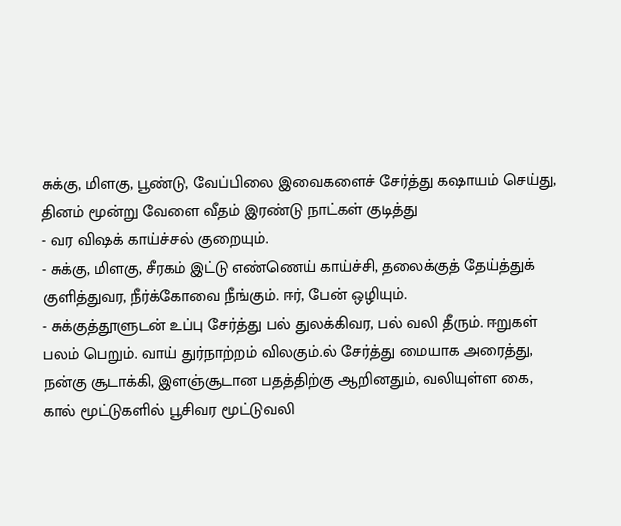சுக்கு, மிளகு, பூண்டு, வேப்பிலை இவைகளைச் சேர்த்து கஷாயம் செய்து, தினம் மூன்று வேளை வீதம் இரண்டு நாட்கள் குடித்து
- வர விஷக் காய்ச்சல் குறையும்.
- சுக்கு, மிளகு, சீரகம் இட்டு எண்ணெய் காய்ச்சி, தலைக்குத் தேய்த்துக் குளித்துவர, நீர்க்கோவை நீங்கும். ஈர், பேன் ஒழியும்.
- சுக்குத்தூளுடன் உப்பு சேர்த்து பல் துலக்கிவர, பல் வலி தீரும். ஈறுகள் பலம் பெறும். வாய் துர்நாற்றம் விலகும்.ல் சேர்த்து மையாக அரைத்து, நன்கு சூடாக்கி, இளஞ்சூடான பதத்திற்கு ஆறினதும், வலியுள்ள கை, கால் மூட்டுகளில் பூசிவர மூட்டுவலி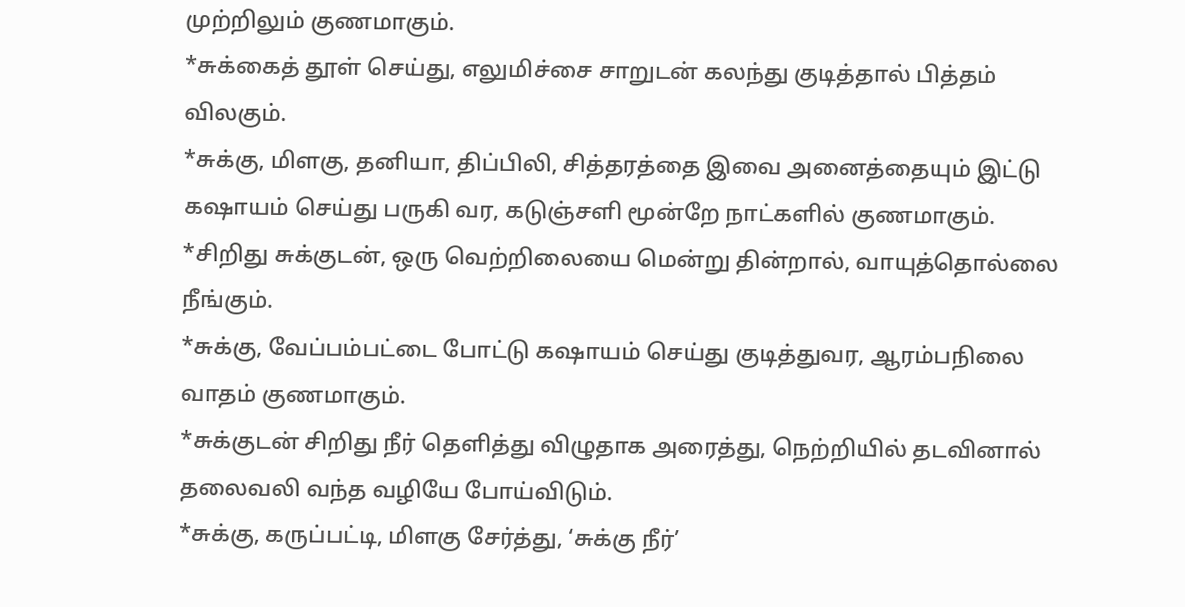முற்றிலும் குணமாகும்.
*சுக்கைத் தூள் செய்து, எலுமிச்சை சாறுடன் கலந்து குடித்தால் பித்தம் விலகும்.
*சுக்கு, மிளகு, தனியா, திப்பிலி, சித்தரத்தை இவை அனைத்தையும் இட்டு கஷாயம் செய்து பருகி வர, கடுஞ்சளி மூன்றே நாட்களில் குணமாகும்.
*சிறிது சுக்குடன், ஒரு வெற்றிலையை மென்று தின்றால், வாயுத்தொல்லை நீங்கும்.
*சுக்கு, வேப்பம்பட்டை போட்டு கஷாயம் செய்து குடித்துவர, ஆரம்பநிலை வாதம் குணமாகும்.
*சுக்குடன் சிறிது நீர் தெளித்து விழுதாக அரைத்து, நெற்றியில் தடவினால் தலைவலி வந்த வழியே போய்விடும்.
*சுக்கு, கருப்பட்டி, மிளகு சேர்த்து, ‘சுக்கு நீர்’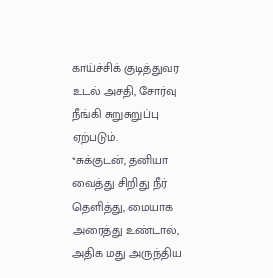காய்ச்சிக் குடித்துவர உடல் அசதி, சோர்வு நீங்கி சுறுசுறுப்பு ஏற்படும்.
*சுக்குடன், தனியா வைத்து சிறிது நீர் தெளித்து, மையாக அரைத்து உண்டால், அதிக மது அருந்திய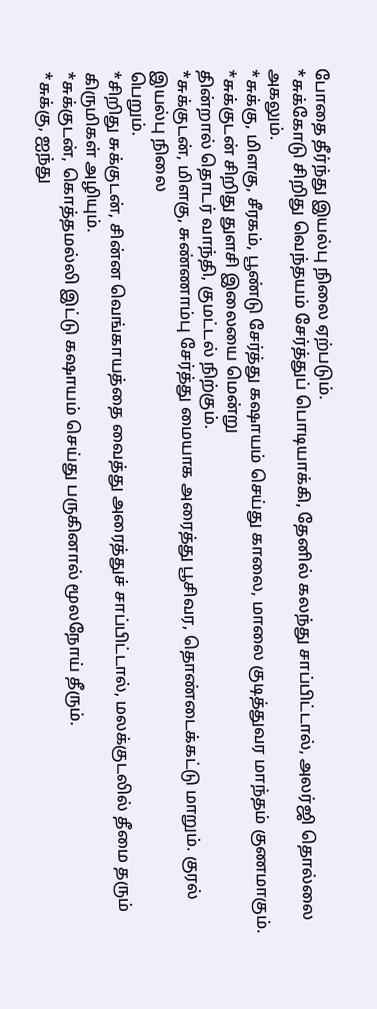போதை தீர்ந்து இயல்பு நிலை ஏற்படும்.
*சுக்கோடு சிறிது வெந்தயம் சேர்த்துப் பொடியாக்கி, தேனில் கலந்து சாப்பிட்டால், அலர்ஜி தொல்லை அகலும்.
*சுக்கு, மிளகு, சீரகம், பூண்டு சேர்த்து கஷாயம் செய்து காலை, மாலை குடித்துவர மாந்தம் குணமாகும்.
*சுக்குடன் சிறிது துளசி இலையை மென்று
தின்றால் தொடர் வாந்தி, குமட்டல் நிற்கும்.
*சுக்குடன், மிளகு, சுண்ணாம்பு சேர்த்து மையாக அரைத்து பூசிவர, தொண்டைக்கட்டு மாறும். குரல் இயல்பு நிலை
பெறும்.
*சிறிது சுக்குடன், சின்ன வெங்காயத்தை வைத்து அரைத்துச் சாப்பிட்டால், மலக்குடலில் தீமை தரும் கிருமிகள் அழியும்.
*சுக்குடன், கொத்தமல்லி இட்டு கஷாயம் செய்து பருகினால் மூலநோய் தீரும்.
*சுக்கு, ஐந்து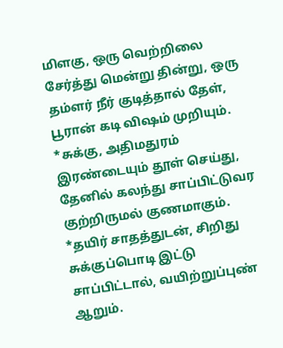மிளகு, ஒரு வெற்றிலை சேர்த்து மென்று தின்று, ஒரு தம்ளர் நீர் குடித்தால் தேள், பூரான் கடி விஷம் முறியும்.
*சுக்கு, அதிமதுரம் இரண்டையும் தூள் செய்து, தேனில் கலந்து சாப்பிட்டுவர குற்றிருமல் குணமாகும்.
*தயிர் சாதத்துடன், சிறிது சுக்குப்பொடி இட்டு சாப்பிட்டால், வயிற்றுப்புண் ஆறும்.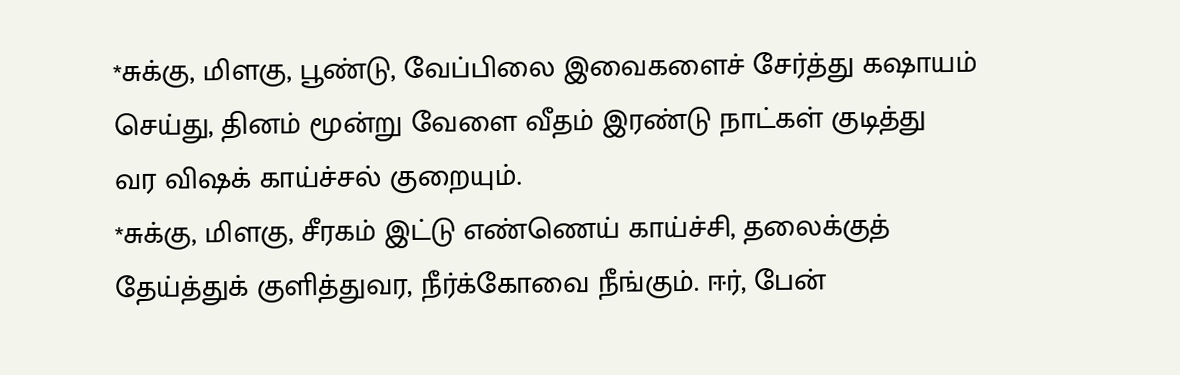*சுக்கு, மிளகு, பூண்டு, வேப்பிலை இவைகளைச் சேர்த்து கஷாயம் செய்து, தினம் மூன்று வேளை வீதம் இரண்டு நாட்கள் குடித்து
வர விஷக் காய்ச்சல் குறையும்.
*சுக்கு, மிளகு, சீரகம் இட்டு எண்ணெய் காய்ச்சி, தலைக்குத் தேய்த்துக் குளித்துவர, நீர்க்கோவை நீங்கும். ஈர், பேன்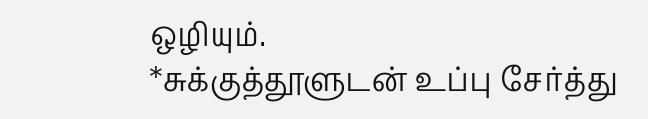ஒழியும்.
*சுக்குத்தூளுடன் உப்பு சேர்த்து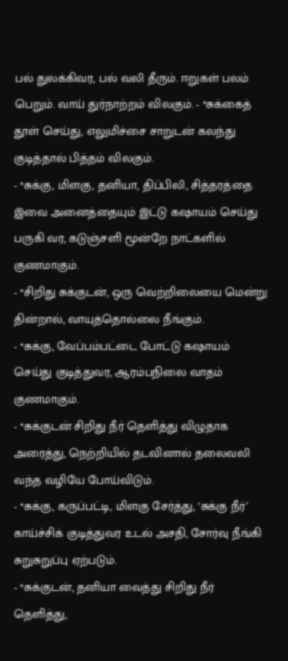பல் துலக்கிவர, பல் வலி தீரும். ஈறுகள் பலம் பெறும். வாய் துர்நாற்றம் விலகும். - *சுக்கைத் தூள் செய்து, எலுமிச்சை சாறுடன் கலந்து குடித்தால் பித்தம் விலகும்.
- *சுக்கு, மிளகு, தனியா, திப்பிலி, சித்தரத்தை இவை அனைத்தையும் இட்டு கஷாயம் செய்து பருகி வர, கடுஞ்சளி மூன்றே நாட்களில் குணமாகும்.
- *சிறிது சுக்குடன், ஒரு வெற்றிலையை மென்று தின்றால், வாயுத்தொல்லை நீங்கும்.
- *சுக்கு, வேப்பம்பட்டை போட்டு கஷாயம் செய்து குடித்துவர, ஆரம்பநிலை வாதம் குணமாகும்.
- *சுக்குடன் சிறிது நீர் தெளித்து விழுதாக அரைத்து, நெற்றியில் தடவினால் தலைவலி வந்த வழியே போய்விடும்.
- *சுக்கு, கருப்பட்டி, மிளகு சேர்த்து, ‘சுக்கு நீர்’ காய்ச்சிக் குடித்துவர உடல் அசதி, சோர்வு நீங்கி சுறுசுறுப்பு ஏற்படும்.
- *சுக்குடன், தனியா வைத்து சிறிது நீர் தெளித்து,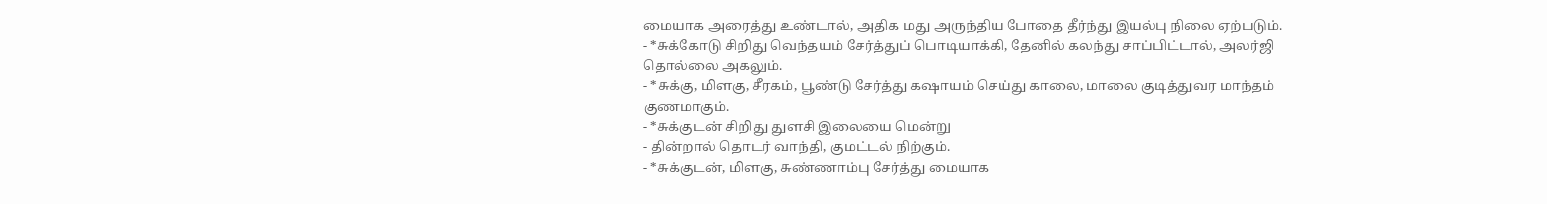மையாக அரைத்து உண்டால், அதிக மது அருந்திய போதை தீர்ந்து இயல்பு நிலை ஏற்படும்.
- *சுக்கோடு சிறிது வெந்தயம் சேர்த்துப் பொடியாக்கி, தேனில் கலந்து சாப்பிட்டால், அலர்ஜி தொல்லை அகலும்.
- *சுக்கு, மிளகு, சீரகம், பூண்டு சேர்த்து கஷாயம் செய்து காலை, மாலை குடித்துவர மாந்தம் குணமாகும்.
- *சுக்குடன் சிறிது துளசி இலையை மென்று
- தின்றால் தொடர் வாந்தி, குமட்டல் நிற்கும்.
- *சுக்குடன், மிளகு, சுண்ணாம்பு சேர்த்து மையாக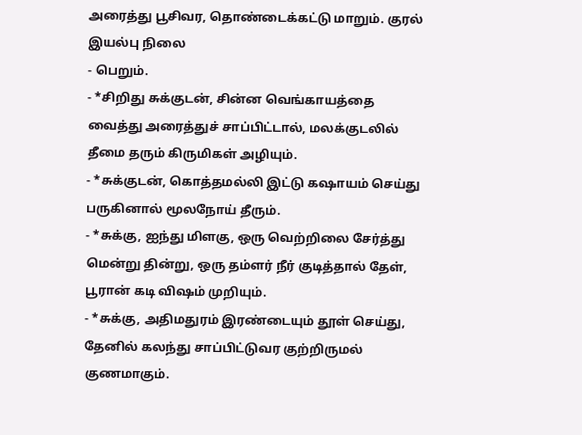அரைத்து பூசிவர, தொண்டைக்கட்டு மாறும். குரல் இயல்பு நிலை
- பெறும்.
- *சிறிது சுக்குடன், சின்ன வெங்காயத்தை வைத்து அரைத்துச் சாப்பிட்டால், மலக்குடலில் தீமை தரும் கிருமிகள் அழியும்.
- *சுக்குடன், கொத்தமல்லி இட்டு கஷாயம் செய்து பருகினால் மூலநோய் தீரும்.
- *சுக்கு, ஐந்து மிளகு, ஒரு வெற்றிலை சேர்த்து மென்று தின்று, ஒரு தம்ளர் நீர் குடித்தால் தேள், பூரான் கடி விஷம் முறியும்.
- *சுக்கு, அதிமதுரம் இரண்டையும் தூள் செய்து, தேனில் கலந்து சாப்பிட்டுவர குற்றிருமல் குணமாகும்.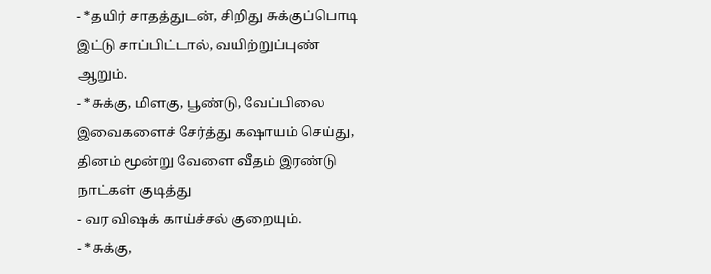- *தயிர் சாதத்துடன், சிறிது சுக்குப்பொடி இட்டு சாப்பிட்டால், வயிற்றுப்புண் ஆறும்.
- *சுக்கு, மிளகு, பூண்டு, வேப்பிலை இவைகளைச் சேர்த்து கஷாயம் செய்து, தினம் மூன்று வேளை வீதம் இரண்டு நாட்கள் குடித்து
- வர விஷக் காய்ச்சல் குறையும்.
- *சுக்கு,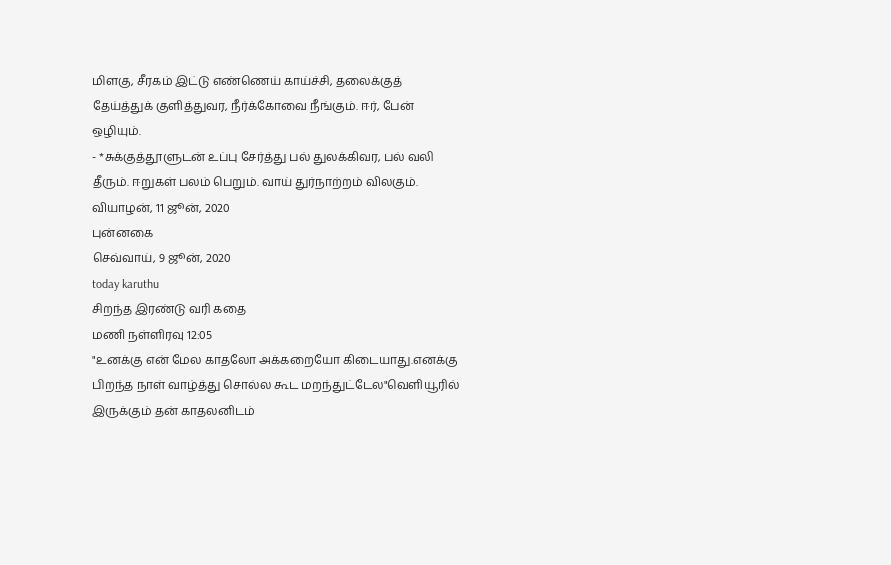மிளகு, சீரகம் இட்டு எண்ணெய் காய்ச்சி, தலைக்குத் தேய்த்துக் குளித்துவர, நீர்க்கோவை நீங்கும். ஈர், பேன் ஒழியும்.
- *சுக்குத்தூளுடன் உப்பு சேர்த்து பல் துலக்கிவர, பல் வலி தீரும். ஈறுகள் பலம் பெறும். வாய் துர்நாற்றம் விலகும்.
வியாழன், 11 ஜூன், 2020
புன்னகை
செவ்வாய், 9 ஜூன், 2020
today karuthu
சிறந்த இரண்டு வரி கதை
மணி நள்ளிரவு 12:05
"உனக்கு என் மேல காதலோ அக்கறையோ கிடையாது.எனக்கு பிறந்த நாள் வாழ்த்து சொல்ல கூட மறந்துட்டேல"வெளியூரில் இருக்கும் தன் காதலனிடம்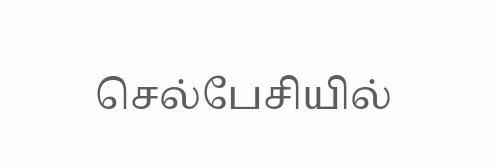செல்பேசியில்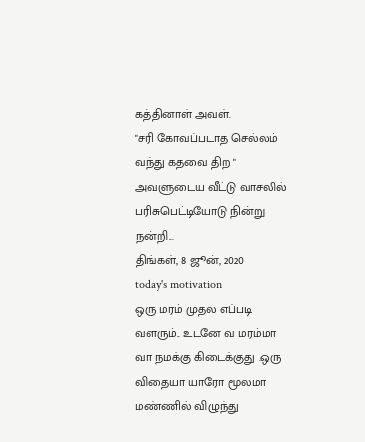கத்தினாள் அவள்.
"சரி கோவப்படாத செல்லம் வந்து கதவை திற " அவளுடைய வீட்டு வாசலில் பரிசுபெட்டியோடு நின்று
நன்றி...
திங்கள், 8 ஜூன், 2020
today's motivation
ஒரு மரம் முதல எப்படி வளரும்.. உடனே வ மரம்மா வா நமக்கு கிடைக்குது .ஒரு விதையா யாரோ மூலமா மண்ணில் விழுந்து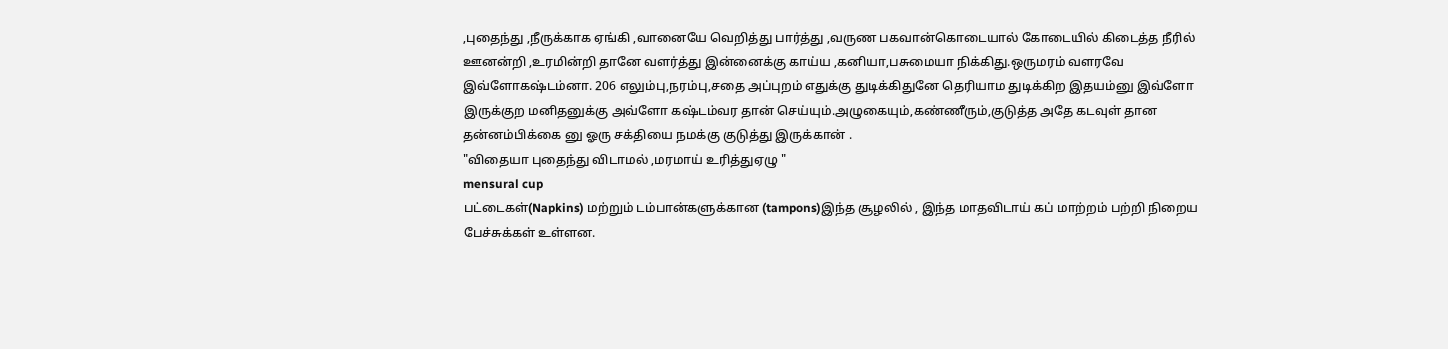,புதைந்து ,நீருக்காக ஏங்கி ,வானையே வெறித்து பார்த்து ,வருண பகவான்கொடையால் கோடையில் கிடைத்த நீரில் ஊனன்றி ,உரமின்றி தானே வளர்த்து இன்னைக்கு காய்ய ,கனியா,பசுமையா நிக்கிது.ஒருமரம் வளரவே இவ்ளோகஷ்டம்னா. 206 எலும்பு,நரம்பு,சதை அப்புறம் எதுக்கு துடிக்கிதுனே தெரியாம துடிக்கிற இதயம்னு இவ்ளோ இருக்குற மனிதனுக்கு அவ்ளோ கஷ்டம்வர தான் செய்யும்.அழுகையும்,கண்ணீரும்,குடுத்த அதே கடவுள் தான தன்னம்பிக்கை னு ஓரு சக்தியை நமக்கு குடுத்து இருக்கான் .
"விதையா புதைந்து விடாமல் ,மரமாய் உரித்துஏழு "
mensural cup
பட்டைகள்(Napkins) மற்றும் டம்பான்களுக்கான (tampons)இந்த சூழலில் , இந்த மாதவிடாய் கப் மாற்றம் பற்றி நிறைய பேச்சுக்கள் உள்ளன.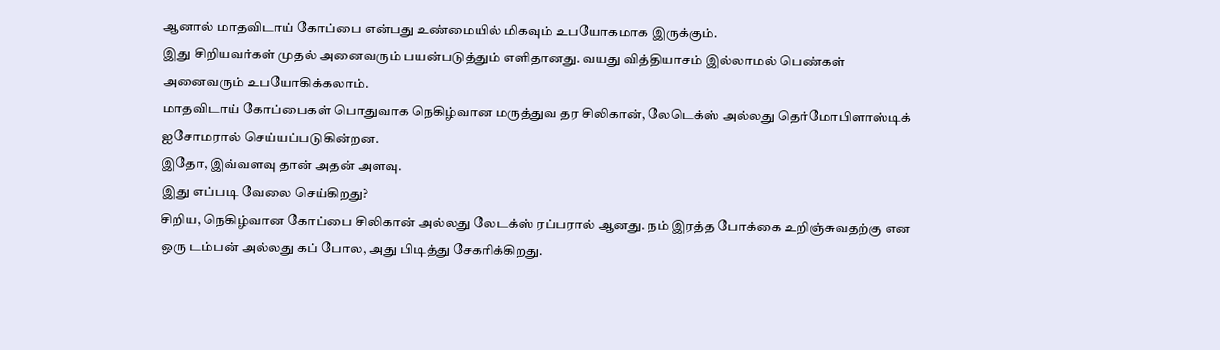ஆனால் மாதவிடாய் கோப்பை என்பது உண்மையில் மிகவும் உபயோகமாக இருக்கும்.
இது சிறியவர்கள் முதல் அனைவரும் பயன்படுத்தும் எளிதானது. வயது வித்தியாசம் இல்லாமல் பெண்கள் அனைவரும் உபயோகிக்கலாம்.
மாதவிடாய் கோப்பைகள் பொதுவாக நெகிழ்வான மருத்துவ தர சிலிகான், லேடெக்ஸ் அல்லது தெர்மோபிளாஸ்டிக் ஐசோமரால் செய்யப்படுகின்றன.
இதோ, இவ்வளவு தான் அதன் அளவு.
இது எப்படி வேலை செய்கிறது?
சிறிய, நெகிழ்வான கோப்பை சிலிகான் அல்லது லேடக்ஸ் ரப்பரால் ஆனது. நம் இரத்த போக்கை உறிஞ்சுவதற்கு என ஒரு டம்பன் அல்லது கப் போல, அது பிடித்து சேகரிக்கிறது.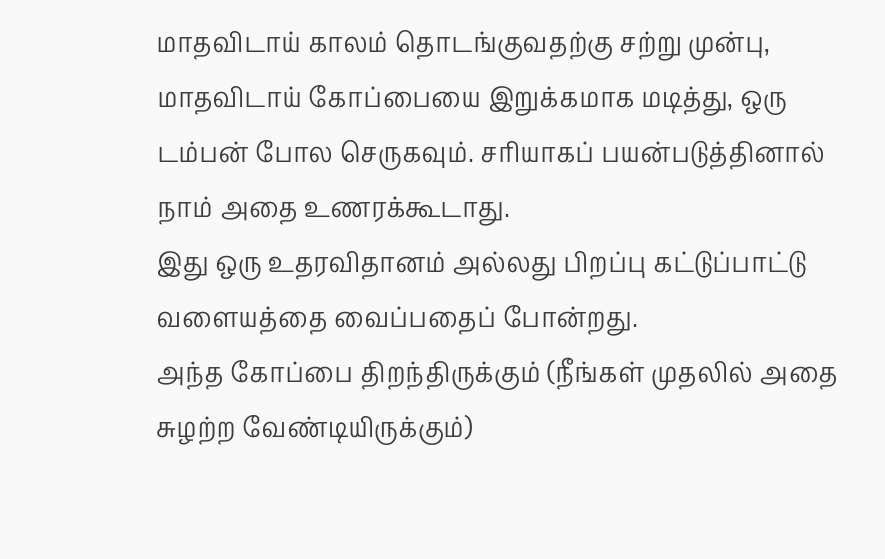மாதவிடாய் காலம் தொடங்குவதற்கு சற்று முன்பு, மாதவிடாய் கோப்பையை இறுக்கமாக மடித்து, ஒரு டம்பன் போல செருகவும். சரியாகப் பயன்படுத்தினால் நாம் அதை உணரக்கூடாது.
இது ஒரு உதரவிதானம் அல்லது பிறப்பு கட்டுப்பாட்டு வளையத்தை வைப்பதைப் போன்றது.
அந்த கோப்பை திறந்திருக்கும் (நீங்கள் முதலில் அதை சுழற்ற வேண்டியிருக்கும்)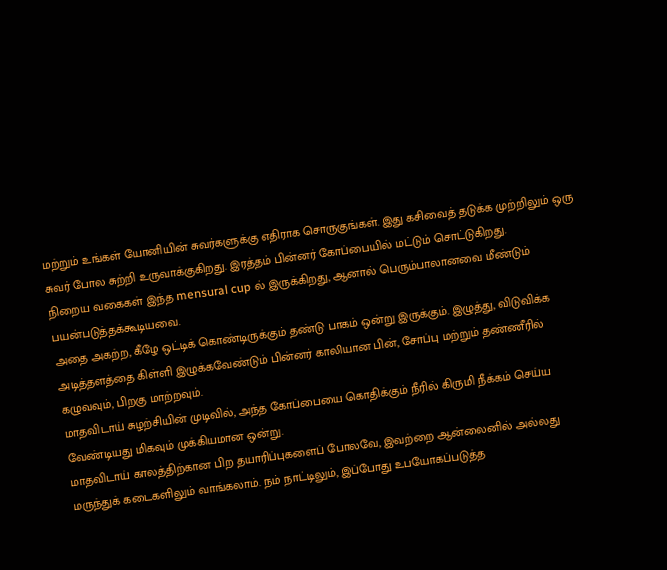மற்றும் உங்கள் யோனியின் சுவர்களுக்கு எதிராக சொருகுங்கள். இது கசிவைத் தடுக்க முற்றிலும் ஒரு சுவர் போல சுற்றி உருவாக்குகிறது. இரத்தம் பின்னர் கோப்பையில் மட்டும் சொட்டுகிறது.
நிறைய வகைகள் இந்த mensural cup ல் இருக்கிறது, ஆனால் பெரும்பாலானவை மீண்டும் பயன்படுத்தக்கூடியவை.
அதை அகற்ற, கீழே ஒட்டிக் கொண்டிருக்கும் தண்டு பாகம் ஒன்று இருக்கும். இழுத்து, விடுவிக்க அடித்தளத்தை கிள்ளி இழுக்கவேண்டும் பின்னர் காலியான பின், சோப்பு மற்றும் தண்ணீரில் கழுவவும், பிறகு மாற்றவும்.
மாதவிடாய் சுழற்சியின் முடிவில், அந்த கோப்பையை கொதிக்கும் நீரில் கிருமி நீக்கம் செய்ய வேண்டியது மிகவும் முக்கியமான ஒன்று.
மாதவிடாய் காலத்திற்கான பிற தயாரிப்புகளைப் போலவே, இவற்றை ஆன்லைனில் அல்லது மருந்துக் கடைகளிலும் வாங்கலாம். நம் நாட்டிலும், இப்போது உபயோகப்படுத்த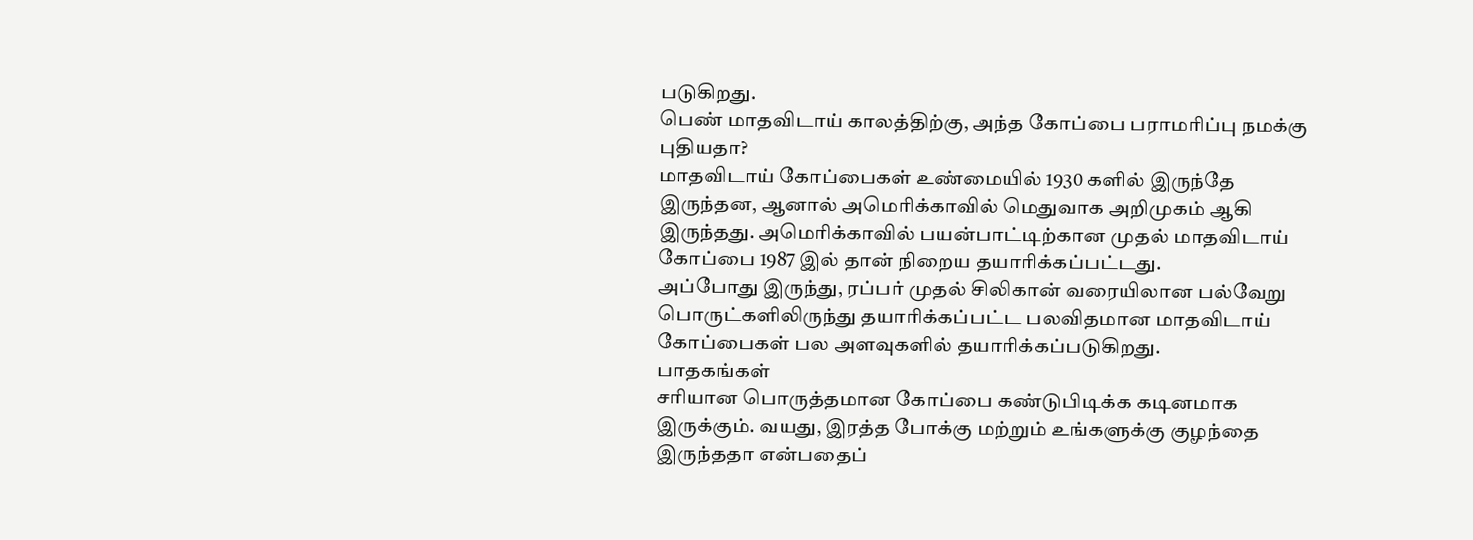படுகிறது.
பெண் மாதவிடாய் காலத்திற்கு, அந்த கோப்பை பராமரிப்பு நமக்கு புதியதா?
மாதவிடாய் கோப்பைகள் உண்மையில் 1930 களில் இருந்தே இருந்தன, ஆனால் அமெரிக்காவில் மெதுவாக அறிமுகம் ஆகி இருந்தது. அமெரிக்காவில் பயன்பாட்டிற்கான முதல் மாதவிடாய் கோப்பை 1987 இல் தான் நிறைய தயாரிக்கப்பட்டது.
அப்போது இருந்து, ரப்பர் முதல் சிலிகான் வரையிலான பல்வேறு பொருட்களிலிருந்து தயாரிக்கப்பட்ட பலவிதமான மாதவிடாய் கோப்பைகள் பல அளவுகளில் தயாரிக்கப்படுகிறது.
பாதகங்கள்
சரியான பொருத்தமான கோப்பை கண்டுபிடிக்க கடினமாக இருக்கும். வயது, இரத்த போக்கு மற்றும் உங்களுக்கு குழந்தை இருந்ததா என்பதைப்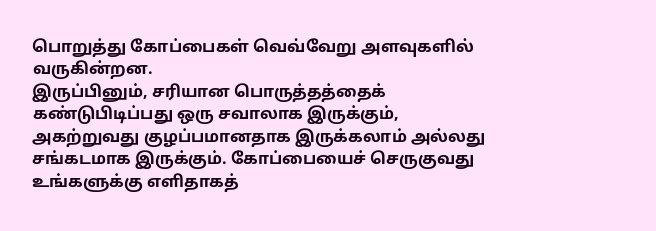பொறுத்து கோப்பைகள் வெவ்வேறு அளவுகளில் வருகின்றன.
இருப்பினும், சரியான பொருத்தத்தைக் கண்டுபிடிப்பது ஒரு சவாலாக இருக்கும்,
அகற்றுவது குழப்பமானதாக இருக்கலாம் அல்லது சங்கடமாக இருக்கும். கோப்பையைச் செருகுவது உங்களுக்கு எளிதாகத்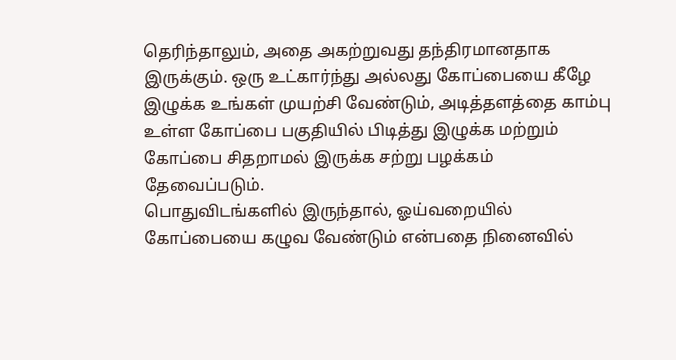தெரிந்தாலும், அதை அகற்றுவது தந்திரமானதாக இருக்கும். ஒரு உட்கார்ந்து அல்லது கோப்பையை கீழே இழுக்க உங்கள் முயற்சி வேண்டும், அடித்தளத்தை காம்பு உள்ள கோப்பை பகுதியில் பிடித்து இழுக்க மற்றும் கோப்பை சிதறாமல் இருக்க சற்று பழக்கம் தேவைப்படும்.
பொதுவிடங்களில் இருந்தால், ஓய்வறையில் கோப்பையை கழுவ வேண்டும் என்பதை நினைவில்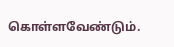கொள்ளவேண்டும்.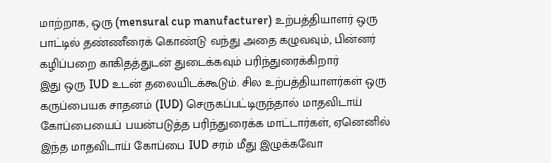மாற்றாக, ஒரு (mensural cup manufacturer) உற்பத்தியாளர் ஒரு பாட்டில் தண்ணீரைக் கொண்டு வந்து அதை கழுவவும், பின்னர் கழிப்பறை காகிதத்துடன் துடைக்கவும் பரிந்துரைக்கிறார்
இது ஒரு IUD உடன் தலையிடக்கூடும். சில உற்பத்தியாளர்கள் ஒரு கருப்பையக சாதனம் (IUD) செருகப்பட்டிருந்தால் மாதவிடாய் கோப்பையைப் பயன்படுத்த பரிந்துரைக்க மாட்டார்கள், ஏனெனில் இந்த மாதவிடாய் கோப்பை IUD சரம் மீது இழுக்கவோ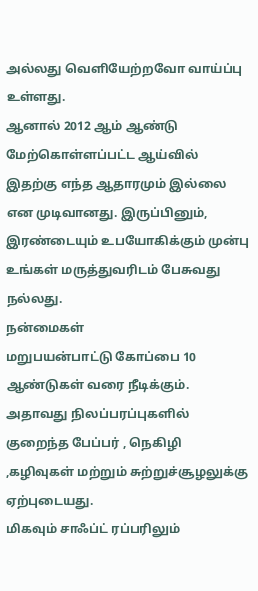அல்லது வெளியேற்றவோ வாய்ப்பு உள்ளது.
ஆனால் 2012 ஆம் ஆண்டு மேற்கொள்ளப்பட்ட ஆய்வில் இதற்கு எந்த ஆதாரமும் இல்லை என முடிவானது. இருப்பினும், இரண்டையும் உபயோகிக்கும் முன்பு உங்கள் மருத்துவரிடம் பேசுவது நல்லது.
நன்மைகள்
மறுபயன்பாட்டு கோப்பை 10 ஆண்டுகள் வரை நீடிக்கும். அதாவது நிலப்பரப்புகளில் குறைந்த பேப்பர் , நெகிழி ,கழிவுகள் மற்றும் சுற்றுச்சூழலுக்கு ஏற்புடையது.
மிகவும் சாஃப்ட் ரப்பரிலும்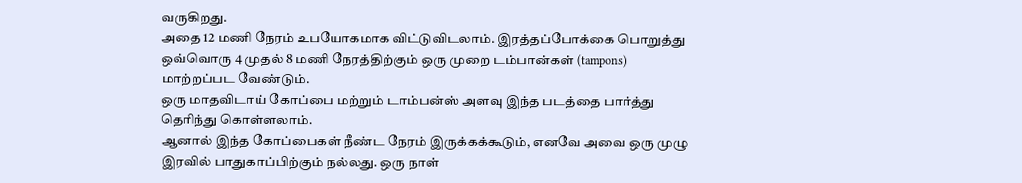வருகிறது.
அதை 12 மணி நேரம் உபயோகமாக விட்டுவிடலாம். இரத்தப்போக்கை பொறுத்து ஒவ்வொரு 4 முதல் 8 மணி நேரத்திற்கும் ஒரு முறை டம்பான்கள் (tampons) மாற்றப்பட வேண்டும்.
ஒரு மாதவிடாய் கோப்பை மற்றும் டாம்பன்ஸ் அளவு இந்த படத்தை பார்த்து தெரிந்து கொள்ளலாம்.
ஆனால் இந்த கோப்பைகள் நீண்ட நேரம் இருக்கக்கூடும், எனவே அவை ஒரு முழு இரவில் பாதுகாப்பிற்கும் நல்லது. ஒரு நாள்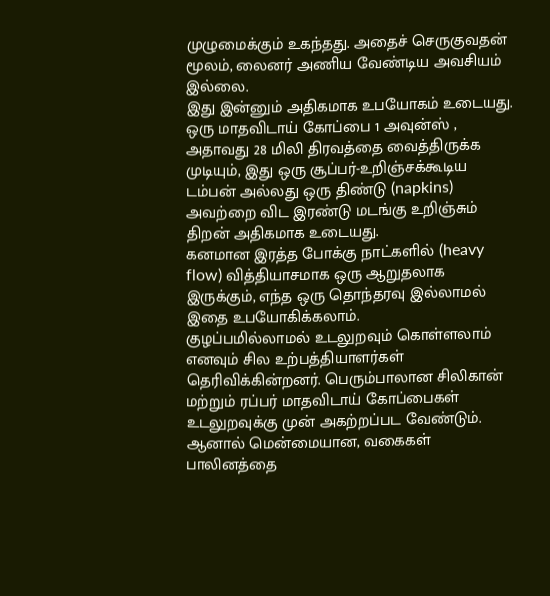முழுமைக்கும் உகந்தது. அதைச் செருகுவதன் மூலம், லைனர் அணிய வேண்டிய அவசியம் இல்லை.
இது இன்னும் அதிகமாக உபயோகம் உடையது. ஒரு மாதவிடாய் கோப்பை 1 அவுன்ஸ் , அதாவது 28 மிலி திரவத்தை வைத்திருக்க முடியும், இது ஒரு சூப்பர்-உறிஞ்சக்கூடிய டம்பன் அல்லது ஒரு திண்டு (napkins) அவற்றை விட இரண்டு மடங்கு உறிஞ்சும் திறன் அதிகமாக உடையது.
கனமான இரத்த போக்கு நாட்களில் (heavy flow) வித்தியாசமாக ஒரு ஆறுதலாக இருக்கும், எந்த ஒரு தொந்தரவு இல்லாமல் இதை உபயோகிக்கலாம்.
குழப்பமில்லாமல் உடலுறவும் கொள்ளலாம் எனவும் சில உற்பத்தியாளர்கள் தெரிவிக்கின்றனர். பெரும்பாலான சிலிகான் மற்றும் ரப்பர் மாதவிடாய் கோப்பைகள் உடலுறவுக்கு முன் அகற்றப்பட வேண்டும். ஆனால் மென்மையான, வகைகள் பாலினத்தை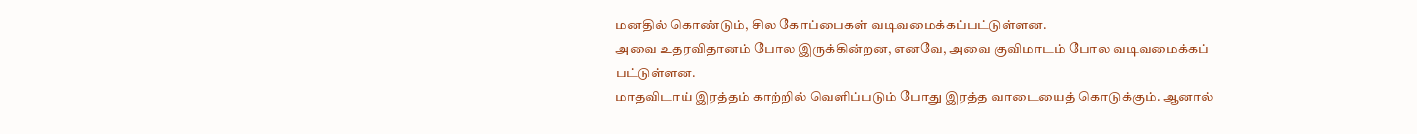மனதில் கொண்டும், சில கோப்பைகள் வடிவமைக்கப்பட்டுள்ளன.
அவை உதரவிதானம் போல இருக்கின்றன, எனவே, அவை குவிமாடம் போல வடிவமைக்கப் பட்டுள்ளன.
மாதவிடாய் இரத்தம் காற்றில் வெளிப்படும் போது இரத்த வாடையைத் கொடுக்கும். ஆனால்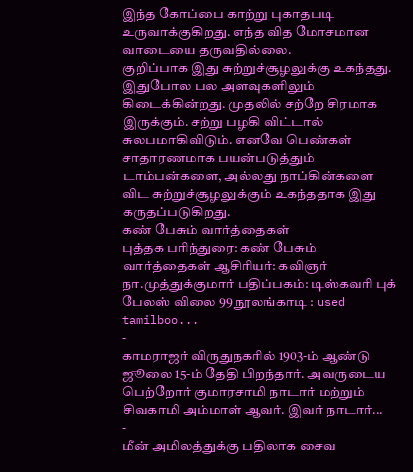இந்த கோப்பை காற்று புகாதபடி உருவாக்குகிறது. எந்த வித மோசமான வாடையை தருவதில்லை.
குறிப்பாக இது சுற்றுச்சூழலுக்கு உகந்தது.
இதுபோல பல அளவுகளிலும் கிடைக்கின்றது. முதலில் சற்றே சிரமாக இருக்கும். சற்று பழகி விட்டால் சுலபமாகிவிடும். எனவே பெண்கள் சாதாரணமாக பயன்படுத்தும் டாம்பன்களை, அல்லது நாப்கின்களை விட சுற்றுச்சூழலுக்கும் உகந்ததாக இது கருதப்படுகிறது.
கண் பேசும் வார்த்தைகள்
புத்தக பரிந்துரை: கண் பேசும் வார்த்தைகள் ஆசிரியர்: கவிஞர் நா.முத்துக்குமார் பதிப்பகம்: டிஸ்கவரி புக் பேலஸ் விலை 99 நூலங்காடி : used tamilboo...
-
காமராஜர் விருதுநகரில் 1903-ம் ஆண்டு ஜூலை 15-ம் தேதி பிறந்தார். அவருடைய பெற்றோர் குமாரசாமி நாடார் மற்றும் சிவகாமி அம்மாள் ஆவர். இவர் நாடார்...
-
மீன் அமிலத்துக்கு பதிலாக சைவ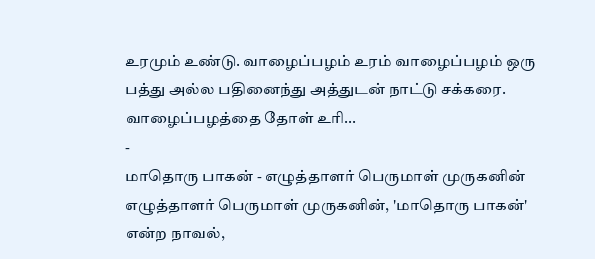உரமும் உண்டு. வாழைப்பழம் உரம் வாழைப்பழம் ஒரு பத்து அல்ல பதினைந்து அத்துடன் நாட்டு சக்கரை. வாழைப்பழத்தை தோள் உரி...
-
மாதொரு பாகன் - எழுத்தாளர் பெருமாள் முருகனின் எழுத்தாளர் பெருமாள் முருகனின், 'மாதொரு பாகன்' என்ற நாவல்,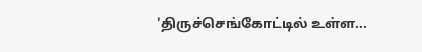'திருச்செங்கோட்டில் உள்ள...